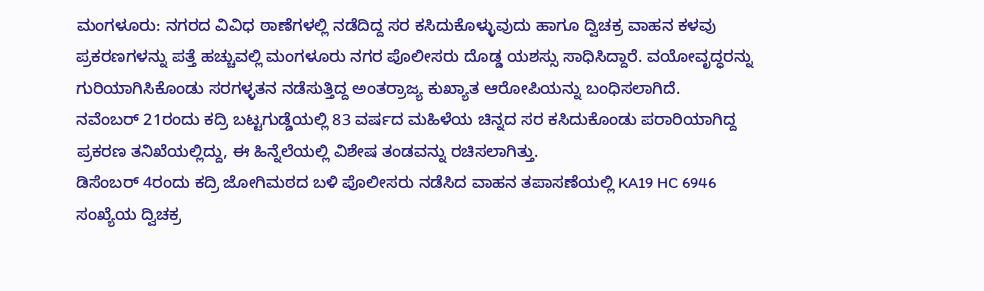ಮಂಗಳೂರು: ನಗರದ ವಿವಿಧ ಠಾಣೆಗಳಲ್ಲಿ ನಡೆದಿದ್ದ ಸರ ಕಸಿದುಕೊಳ್ಳುವುದು ಹಾಗೂ ದ್ವಿಚಕ್ರ ವಾಹನ ಕಳವು ಪ್ರಕರಣಗಳನ್ನು ಪತ್ತೆ ಹಚ್ಚುವಲ್ಲಿ ಮಂಗಳೂರು ನಗರ ಪೊಲೀಸರು ದೊಡ್ಡ ಯಶಸ್ಸು ಸಾಧಿಸಿದ್ದಾರೆ. ವಯೋವೃದ್ಧರನ್ನು ಗುರಿಯಾಗಿಸಿಕೊಂಡು ಸರಗಳ್ಳತನ ನಡೆಸುತ್ತಿದ್ದ ಅಂತರ್ರಾಜ್ಯ ಕುಖ್ಯಾತ ಆರೋಪಿಯನ್ನು ಬಂಧಿಸಲಾಗಿದೆ.
ನವೆಂಬರ್ 21ರಂದು ಕದ್ರಿ ಬಟ್ಟಗುಡ್ಡೆಯಲ್ಲಿ 83 ವರ್ಷದ ಮಹಿಳೆಯ ಚಿನ್ನದ ಸರ ಕಸಿದುಕೊಂಡು ಪರಾರಿಯಾಗಿದ್ದ ಪ್ರಕರಣ ತನಿಖೆಯಲ್ಲಿದ್ದು, ಈ ಹಿನ್ನೆಲೆಯಲ್ಲಿ ವಿಶೇಷ ತಂಡವನ್ನು ರಚಿಸಲಾಗಿತ್ತು.
ಡಿಸೆಂಬರ್ 4ರಂದು ಕದ್ರಿ ಜೋಗಿಮಠದ ಬಳಿ ಪೊಲೀಸರು ನಡೆಸಿದ ವಾಹನ ತಪಾಸಣೆಯಲ್ಲಿ KA19 HC 6946 ಸಂಖ್ಯೆಯ ದ್ವಿಚಕ್ರ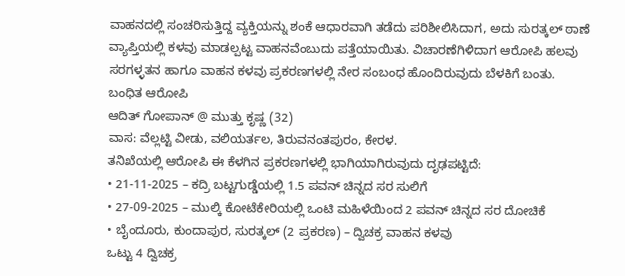ವಾಹನದಲ್ಲಿ ಸಂಚರಿಸುತ್ತಿದ್ದ ವ್ಯಕ್ತಿಯನ್ನು ಶಂಕೆ ಆಧಾರವಾಗಿ ತಡೆದು ಪರಿಶೀಲಿಸಿದಾಗ, ಅದು ಸುರತ್ಕಲ್ ಠಾಣೆ ವ್ಯಾಪ್ತಿಯಲ್ಲಿ ಕಳವು ಮಾಡಲ್ಪಟ್ಟ ವಾಹನವೆಂಬುದು ಪತ್ತೆಯಾಯಿತು. ವಿಚಾರಣೆಗಿಳಿದಾಗ ಆರೋಪಿ ಹಲವು ಸರಗಳ್ಳತನ ಹಾಗೂ ವಾಹನ ಕಳವು ಪ್ರಕರಣಗಳಲ್ಲಿ ನೇರ ಸಂಬಂಧ ಹೊಂದಿರುವುದು ಬೆಳಕಿಗೆ ಬಂತು.
ಬಂಧಿತ ಆರೋಪಿ
ಆದಿತ್ ಗೋಪಾನ್ @ ಮುತ್ತು ಕೃಷ್ಣ (32)
ವಾಸ: ವೆಲ್ಲಟ್ಟಿ ವೀಡು, ವಲಿಯರ್ತಲ, ತಿರುವನಂತಪುರಂ, ಕೇರಳ.
ತನಿಖೆಯಲ್ಲಿ ಆರೋಪಿ ಈ ಕೆಳಗಿನ ಪ್ರಕರಣಗಳಲ್ಲಿ ಭಾಗಿಯಾಗಿರುವುದು ದೃಢಪಟ್ಟಿದೆ:
• 21-11-2025 – ಕದ್ರಿ ಬಟ್ಟಗುಡ್ಡೆಯಲ್ಲಿ 1.5 ಪವನ್ ಚಿನ್ನದ ಸರ ಸುಲಿಗೆ
• 27-09-2025 – ಮುಲ್ಕಿ ಕೋಟೆಕೇರಿಯಲ್ಲಿ ಒಂಟಿ ಮಹಿಳೆಯಿಂದ 2 ಪವನ್ ಚಿನ್ನದ ಸರ ದೋಚಿಕೆ
• ಬೈಂದೂರು, ಕುಂದಾಪುರ, ಸುರತ್ಕಲ್ (2 ಪ್ರಕರಣ) – ದ್ವಿಚಕ್ರ ವಾಹನ ಕಳವು
ಒಟ್ಟು 4 ದ್ವಿಚಕ್ರ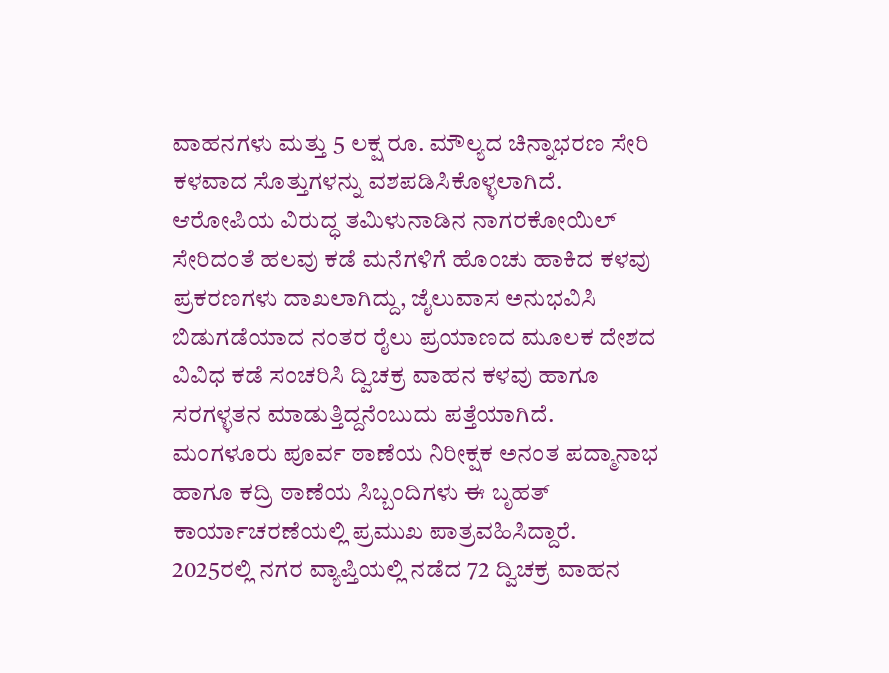ವಾಹನಗಳು ಮತ್ತು 5 ಲಕ್ಷ ರೂ. ಮೌಲ್ಯದ ಚಿನ್ನಾಭರಣ ಸೇರಿ ಕಳವಾದ ಸೊತ್ತುಗಳನ್ನು ವಶಪಡಿಸಿಕೊಳ್ಳಲಾಗಿದೆ.
ಆರೋಪಿಯ ವಿರುದ್ಧ ತಮಿಳುನಾಡಿನ ನಾಗರಕೋಯಿಲ್ ಸೇರಿದಂತೆ ಹಲವು ಕಡೆ ಮನೆಗಳಿಗೆ ಹೊಂಚು ಹಾಕಿದ ಕಳವು ಪ್ರಕರಣಗಳು ದಾಖಲಾಗಿದ್ದು, ಜೈಲುವಾಸ ಅನುಭವಿಸಿ ಬಿಡುಗಡೆಯಾದ ನಂತರ ರೈಲು ಪ್ರಯಾಣದ ಮೂಲಕ ದೇಶದ ವಿವಿಧ ಕಡೆ ಸಂಚರಿಸಿ ದ್ವಿಚಕ್ರ ವಾಹನ ಕಳವು ಹಾಗೂ ಸರಗಳ್ಳತನ ಮಾಡುತ್ತಿದ್ದನೆಂಬುದು ಪತ್ತೆಯಾಗಿದೆ.
ಮಂಗಳೂರು ಪೂರ್ವ ಠಾಣೆಯ ನಿರೀಕ್ಷಕ ಅನಂತ ಪದ್ಮಾನಾಭ ಹಾಗೂ ಕದ್ರಿ ಠಾಣೆಯ ಸಿಬ್ಬಂದಿಗಳು ಈ ಬೃಹತ್ ಕಾರ್ಯಾಚರಣೆಯಲ್ಲಿ ಪ್ರಮುಖ ಪಾತ್ರವಹಿಸಿದ್ದಾರೆ.
2025ರಲ್ಲಿ ನಗರ ವ್ಯಾಪ್ತಿಯಲ್ಲಿ ನಡೆದ 72 ದ್ವಿಚಕ್ರ ವಾಹನ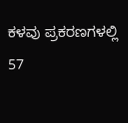ಕಳವು ಪ್ರಕರಣಗಳಲ್ಲಿ 57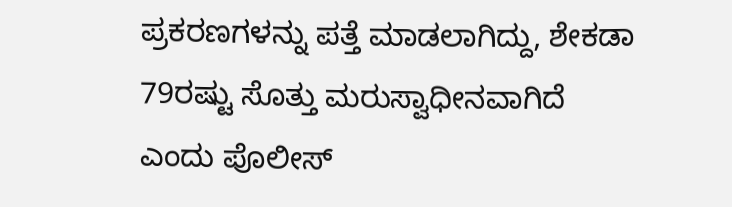ಪ್ರಕರಣಗಳನ್ನು ಪತ್ತೆ ಮಾಡಲಾಗಿದ್ದು, ಶೇಕಡಾ 79ರಷ್ಟು ಸೊತ್ತು ಮರುಸ್ವಾಧೀನವಾಗಿದೆ ಎಂದು ಪೊಲೀಸ್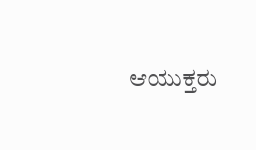ಆಯುಕ್ತರು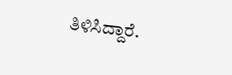ತಿಳಿಸಿದ್ದಾರೆ.